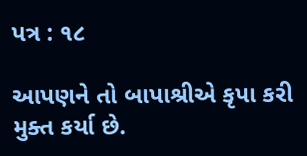પત્ર : ૧૮

આપણને તો બાપાશ્રીએ કૃપા કરી મુક્ત કર્યા છે.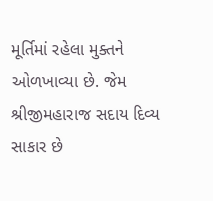મૂર્તિમાં રહેલા મુક્તને ઓળખાવ્યા છે. જેમ શ્રીજીમહારાજ સદાય દિવ્ય સાકાર છે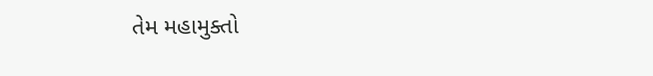તેમ મહામુક્તો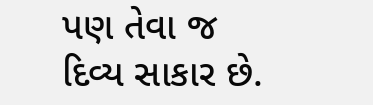પણ તેવા જ દિવ્ય સાકાર છે.